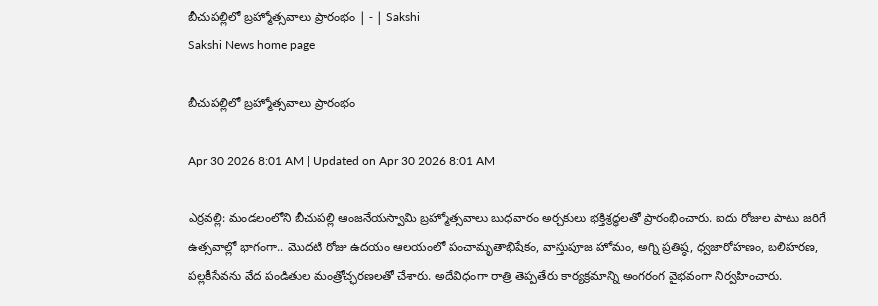బీచుపల్లిలో బ్రహ్మోత్సవాలు ప్రారంభం | - | Sakshi
Sakshi News home page

బీచుపల్లిలో బ్రహ్మోత్సవాలు ప్రారంభం

Apr 30 2026 8:01 AM | Updated on Apr 30 2026 8:01 AM

ఎర్రవల్లి: మండలంలోని బీచుపల్లి ఆంజనేయస్వామి బ్రహ్మోత్సవాలు బుధవారం అర్చకులు భక్తిశ్రద్ధలతో ప్రారంభించారు. ఐదు రోజుల పాటు జరిగే ఉత్సవాల్లో భాగంగా.. మొదటి రోజు ఉదయం ఆలయంలో పంచామృతాభిషేకం, వాస్తుపూజ హోమం, అగ్ని ప్రతిష్ఠ, ధ్వజారోహణం, బలిహరణ, పల్లకీసేవను వేద పండితుల మంత్రోచ్ఛరణలతో చేశారు. అదేవిధంగా రాత్రి తెప్పతేరు కార్యక్రమాన్ని అంగరంగ వైభవంగా నిర్వహించారు.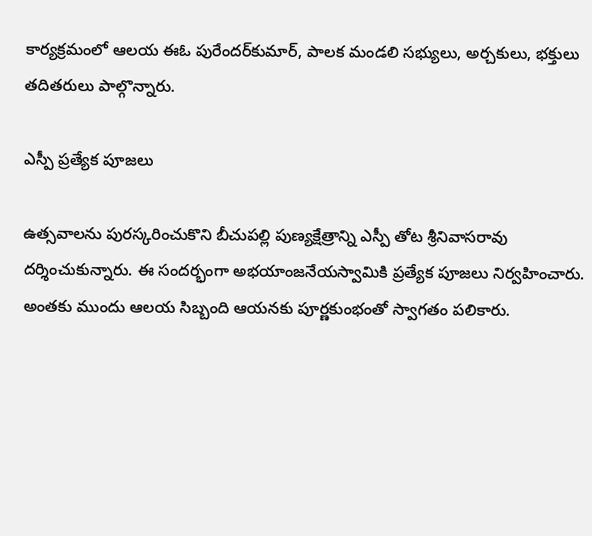కార్యక్రమంలో ఆలయ ఈఓ పురేందర్‌కుమార్‌, పాలక మండలి సభ్యులు, అర్చకులు, భక్తులు తదితరులు పాల్గొన్నారు.

ఎస్పీ ప్రత్యేక పూజలు

ఉత్సవాలను పురస్కరించుకొని బీచుపల్లి పుణ్యక్షేత్రాన్ని ఎస్పీ తోట శ్రీనివాసరావు దర్శించుకున్నారు. ఈ సందర్భంగా అభయాంజనేయస్వామికి ప్రత్యేక పూజలు నిర్వహించారు. అంతకు ముందు ఆలయ సిబ్బంది ఆయనకు పూర్ణకుంభంతో స్వాగతం పలికారు.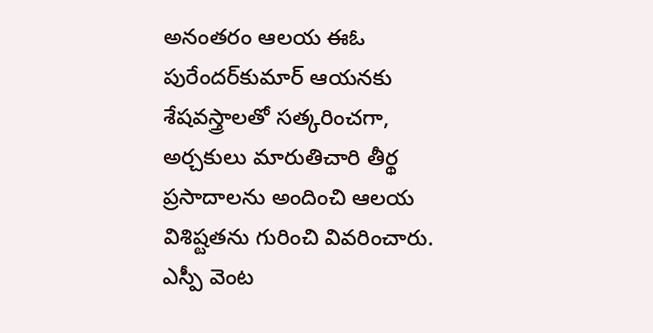అనంతరం ఆలయ ఈఓ పురేందర్‌కుమార్‌ ఆయనకు శేషవస్త్రాలతో సత్కరించగా, అర్చకులు మారుతిచారి తీర్థ ప్రసాదాలను అందించి ఆలయ విశిష్టతను గురించి వివరించారు. ఎస్పీ వెంట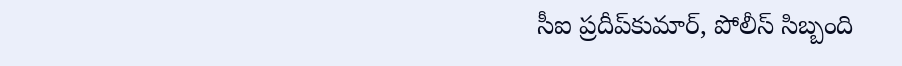సీఐ ప్రదీప్‌కుమార్‌, పోలీస్‌ సిబ్బంది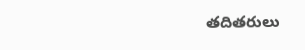తదితరులు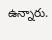ఉన్నారు.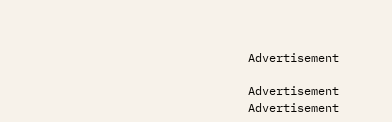Advertisement

Advertisement
Advertisement